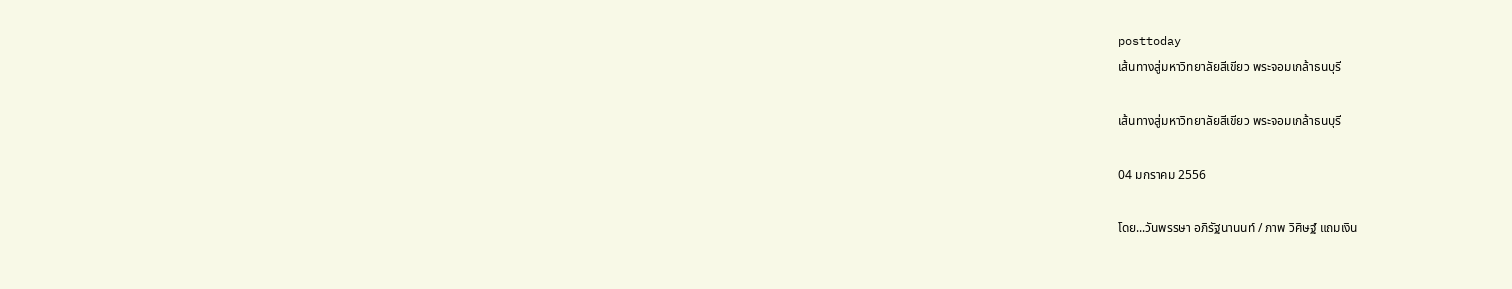posttoday
เส้นทางสู่มหาวิทยาลัยสีเขียว พระจอมเกล้าธนบุรี

เส้นทางสู่มหาวิทยาลัยสีเขียว พระจอมเกล้าธนบุรี

04 มกราคม 2556

โดย...วันพรรษา อภิรัฐนานนท์ / ภาพ วิศิษฐ์ แถมเงิน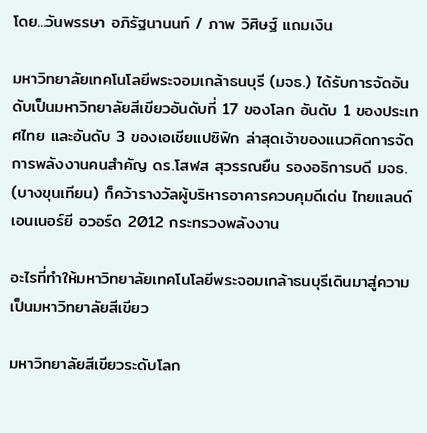โดย...วันพรรษา อภิรัฐนานนท์ / ภาพ วิศิษฐ์ แถมเงิน

มหาวิทยาลัยเทคโนโลยีพระจอมเกล้าธนบุรี (มจธ.) ได้รับการจัดอันดับเป็นมหาวิทยาลัยสีเขียวอันดับที่ 17 ของโลก อันดับ 1 ของประเทศไทย และอันดับ 3 ของเอเชียแปซิฟิก ล่าสุดเจ้าของแนวคิดการจัดการพลังงานคนสำคัญ ดร.โสฬส สุวรรณยืน รองอธิการบดี มจธ. (บางขุนเทียน) ก็คว้ารางวัลผู้บริหารอาคารควบคุมดีเด่น ไทยแลนด์ เอนเนอร์ยี อวอร์ด 2012 กระทรวงพลังงาน

อะไรที่ทำให้มหาวิทยาลัยเทคโนโลยีพระจอมเกล้าธนบุรีเดินมาสู่ความเป็นมหาวิทยาลัยสีเขียว

มหาวิทยาลัยสีเขียวระดับโลก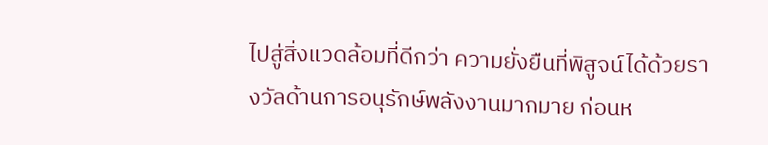ไปสู่สิ่งแวดล้อมที่ดีกว่า ความยั่งยืนที่พิสูจน์ได้ด้วยรางวัลด้านการอนุรักษ์พลังงานมากมาย ก่อนห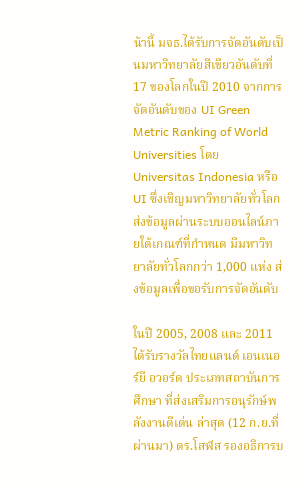น้านี้ มจธ.ได้รับการจัดอันดับเป็นมหาวิทยาลัยสีเขียวอันดับที่ 17 ของโลกในปี 2010 จากการจัดอันดับของ UI Green Metric Ranking of World Universities โดย Universitas Indonesia หรือ UI ซึ่งเชิญมหาวิทยาลัยทั่วโลกส่งข้อมูลผ่านระบบออนไลน์ภายใต้เกณฑ์ที่กำหนด มีมหาวิทยาลัยทั่วโลกกว่า 1,000 แห่ง ส่งข้อมูลเพื่อขอรับการจัดอันดับ

ในปี 2005, 2008 และ 2011 ได้รับรางวัลไทยแลนด์ เอนเนอร์ยี อวอร์ด ประเภทสถาบันการศึกษา ที่ส่งเสริมการอนุรักษ์พลังงานดีเด่น ล่าสุด (12 ก.ย.ที่ผ่านมา) ดร.โสฬส รองอธิการบ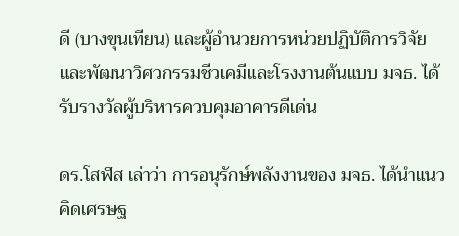ดี (บางขุนเทียน) และผู้อำนวยการหน่วยปฏิบัติการวิจัยและพัฒนาวิศวกรรมชีวเคมีและโรงงานต้นแบบ มจธ. ได้รับรางวัลผู้บริหารควบคุมอาคารดีเด่น

ดร.โสฬส เล่าว่า การอนุรักษ์พลังงานของ มจธ. ได้นำแนวคิดเศรษฐ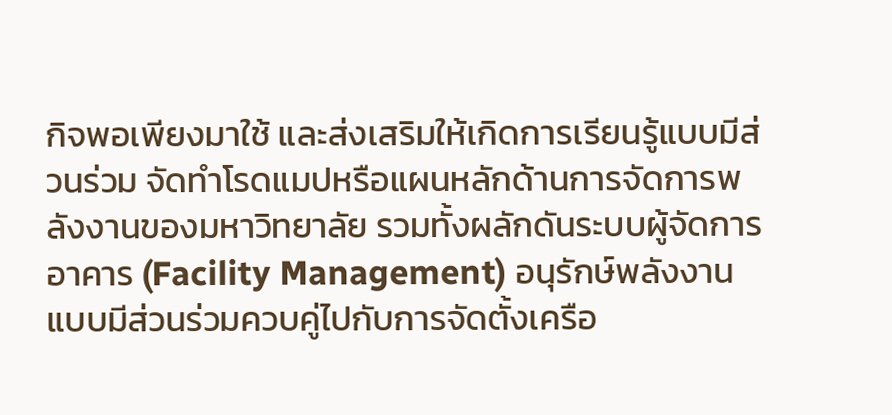กิจพอเพียงมาใช้ และส่งเสริมให้เกิดการเรียนรู้แบบมีส่วนร่วม จัดทำโรดแมปหรือแผนหลักด้านการจัดการพลังงานของมหาวิทยาลัย รวมทั้งผลักดันระบบผู้จัดการอาคาร (Facility Management) อนุรักษ์พลังงานแบบมีส่วนร่วมควบคู่ไปกับการจัดตั้งเครือ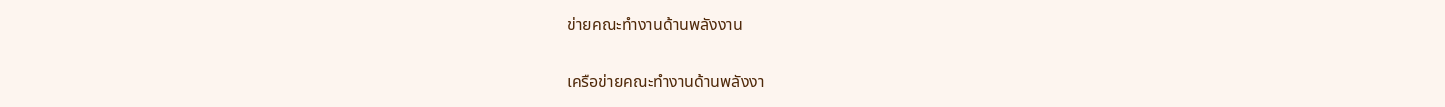ข่ายคณะทำงานด้านพลังงาน

เครือข่ายคณะทำงานด้านพลังงา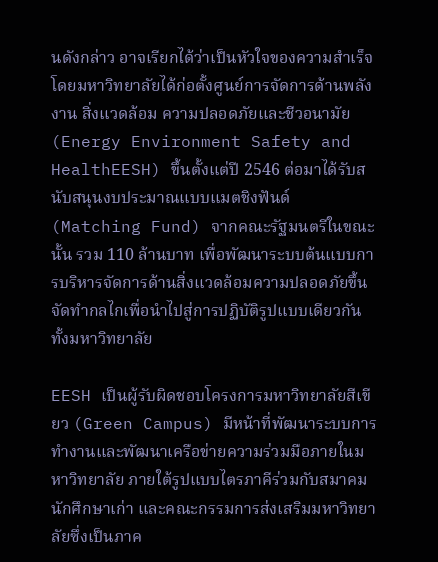นดังกล่าว อาจเรียกได้ว่าเป็นหัวใจของความสำเร็จ โดยมหาวิทยาลัยได้ก่อตั้งศูนย์การจัดการด้านพลังงาน สิ่งแวดล้อม ความปลอดภัยและชีวอนามัย (Energy Environment Safety and HealthEESH) ขึ้นตั้งแต่ปี 2546 ต่อมาได้รับสนับสนุนงบประมาณแบบแมตชิงฟันด์ (Matching Fund) จากคณะรัฐมนตรีในขณะนั้น รวม 110 ล้านบาท เพื่อพัฒนาระบบต้นแบบการบริหารจัดการด้านสิ่งแวดล้อมความปลอดภัยขึ้น จัดทำกลไกเพื่อนำไปสู่การปฏิบัติรูปแบบเดียวกันทั้งมหาวิทยาลัย

EESH เป็นผู้รับผิดชอบโครงการมหาวิทยาลัยสีเขียว (Green Campus) มีหน้าที่พัฒนาระบบการทำงานและพัฒนาเครือข่ายความร่วมมือภายในมหาวิทยาลัย ภายใต้รูปแบบไตรภาคีร่วมกับสมาคมนักศึกษาเก่า และคณะกรรมการส่งเสริมมหาวิทยาลัยซึ่งเป็นภาค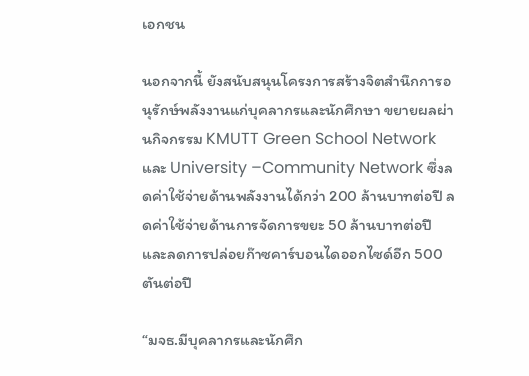เอกชน

นอกจากนี้ ยังสนับสนุนโครงการสร้างจิตสำนึกการอนุรักษ์พลังงานแก่บุคลากรและนักศึกษา ขยายผลผ่านกิจกรรม KMUTT Green School Network และ University –Community Network ซึ่งลดค่าใช้จ่ายด้านพลังงานได้กว่า 200 ล้านบาทต่อปี ลดค่าใช้จ่ายด้านการจัดการขยะ 50 ล้านบาทต่อปี และลดการปล่อยก๊าซคาร์บอนไดออกไซด์อีก 500 ตันต่อปี

“มจธ.มีบุคลากรและนักศึก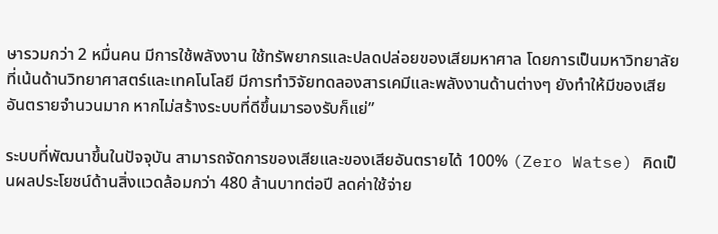ษารวมกว่า 2 หมื่นคน มีการใช้พลังงาน ใช้ทรัพยากรและปลดปล่อยของเสียมหาศาล โดยการเป็นมหาวิทยาลัยที่เน้นด้านวิทยาศาสตร์และเทคโนโลยี มีการทำวิจัยทดลองสารเคมีและพลังงานด้านต่างๆ ยังทำให้มีของเสียอันตรายจำนวนมาก หากไม่สร้างระบบที่ดีขึ้นมารองรับก็แย่”

ระบบที่พัฒนาขึ้นในปัจจุบัน สามารถจัดการของเสียและของเสียอันตรายได้ 100% (Zero Watse) คิดเป็นผลประโยชน์ด้านสิ่งแวดล้อมกว่า 480 ล้านบาทต่อปี ลดค่าใช้จ่าย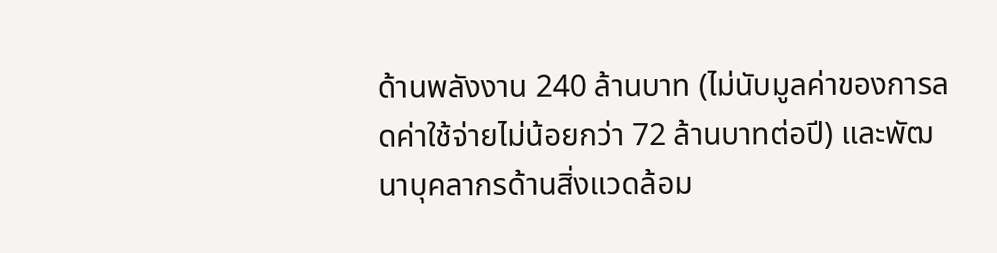ด้านพลังงาน 240 ล้านบาท (ไม่นับมูลค่าของการลดค่าใช้จ่ายไม่น้อยกว่า 72 ล้านบาทต่อปี) และพัฒนาบุคลากรด้านสิ่งแวดล้อม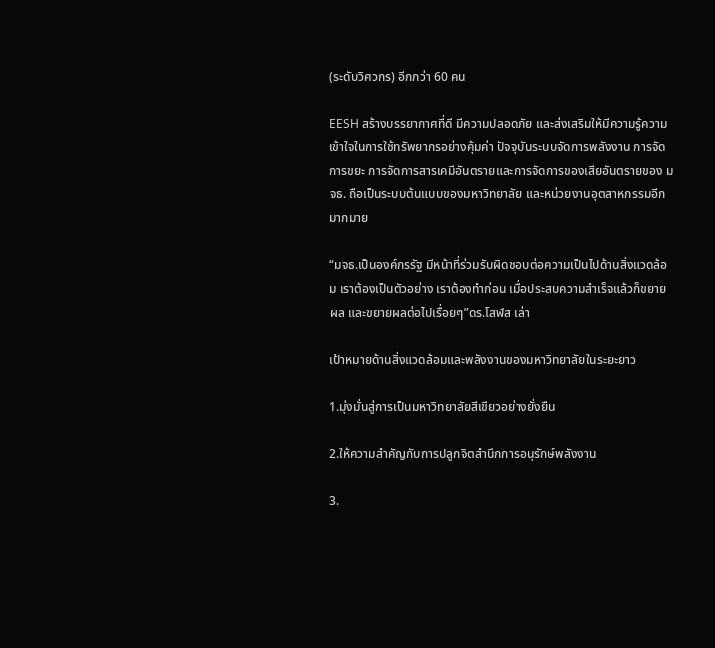(ระดับวิศวกร) อีกกว่า 60 คน

EESH สร้างบรรยากาศที่ดี มีความปลอดภัย และส่งเสริมให้มีความรู้ความเข้าใจในการใช้ทรัพยากรอย่างคุ้มค่า ปัจจุบันระบบจัดการพลังงาน การจัดการขยะ การจัดการสารเคมีอันตรายและการจัดการของเสียอันตรายของ มจธ. ถือเป็นระบบต้นแบบของมหาวิทยาลัย และหน่วยงานอุตสาหกรรมอีกมากมาย

“มจธ.เป็นองค์กรรัฐ มีหน้าที่ร่วมรับผิดชอบต่อความเป็นไปด้านสิ่งแวดล้อม เราต้องเป็นตัวอย่าง เราต้องทำก่อน เมื่อประสบความสำเร็จแล้วก็ขยายผล และขยายผลต่อไปเรื่อยๆ”ดร.โสฬส เล่า

เป้าหมายด้านสิ่งแวดล้อมและพลังงานของมหาวิทยาลัยในระยะยาว

1.มุ่งมั่นสู่การเป็นมหาวิทยาลัยสีเขียวอย่างยั่งยืน

2.ให้ความสำคัญกับการปลูกจิตสำนึกการอนุรักษ์พลังงาน

3.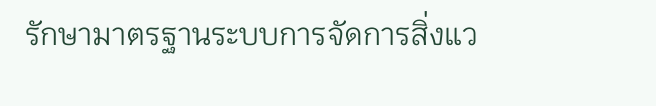รักษามาตรฐานระบบการจัดการสิ่งแว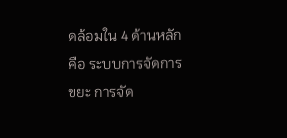ดล้อมใน 4 ด้านหลัก คือ ระบบการจัดการขยะ การจัด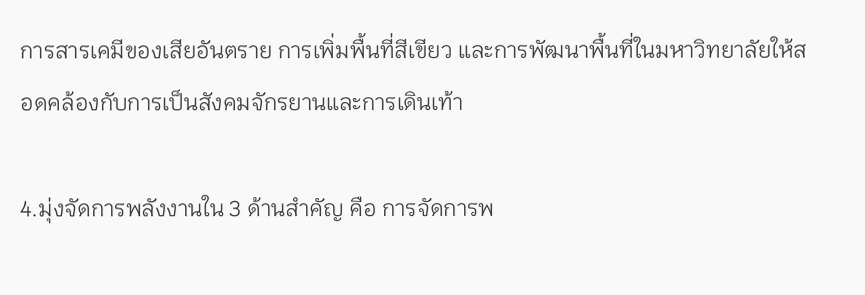การสารเคมีของเสียอันตราย การเพิ่มพื้นที่สีเขียว และการพัฒนาพื้นที่ในมหาวิทยาลัยให้สอดคล้องกับการเป็นสังคมจักรยานและการเดินเท้า

4.มุ่งจัดการพลังงานใน 3 ด้านสำคัญ คือ การจัดการพ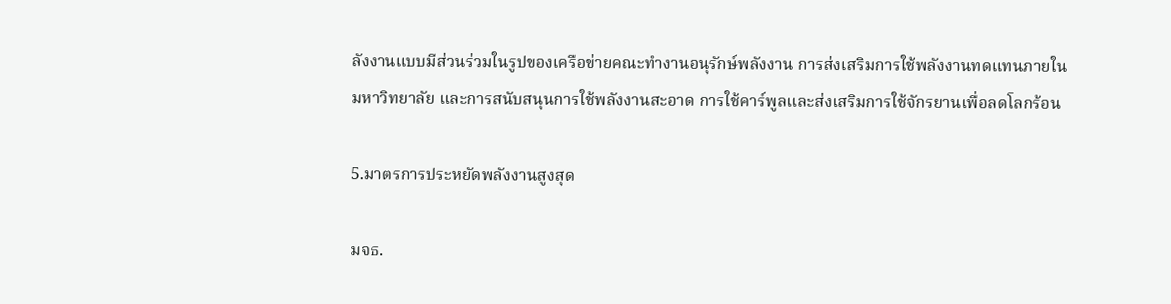ลังงานแบบมีส่วนร่วมในรูปของเครือข่ายคณะทำงานอนุรักษ์พลังงาน การส่งเสริมการใช้พลังงานทดแทนภายในมหาวิทยาลัย และการสนับสนุนการใช้พลังงานสะอาด การใช้คาร์พูลและส่งเสริมการใช้จักรยานเพื่อลดโลกร้อน

5.มาตรการประหยัดพลังงานสูงสุด

มจธ.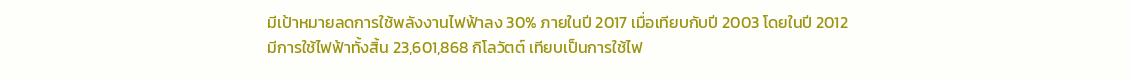มีเป้าหมายลดการใช้พลังงานไฟฟ้าลง 30% ภายในปี 2017 เมื่อเทียบกับปี 2003 โดยในปี 2012 มีการใช้ไฟฟ้าทั้งสิ้น 23,601,868 กิโลวัตต์ เทียบเป็นการใช้ไฟ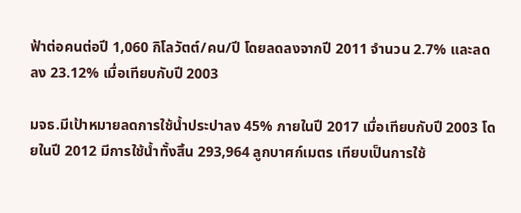ฟ้าต่อคนต่อปี 1,060 กิโลวัตต์/คน/ปี โดยลดลงจากปี 2011 จำนวน 2.7% และลดลง 23.12% เมื่อเทียบกับปี 2003

มจธ.มีเป้าหมายลดการใช้น้ำประปาลง 45% ภายในปี 2017 เมื่อเทียบกับปี 2003 โดยในปี 2012 มีการใช้น้ำทั้งสิ้น 293,964 ลูกบาศก์เมตร เทียบเป็นการใช้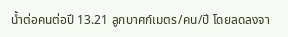น้ำต่อคนต่อปี 13.21 ลูกบาศก์เมตร/คน/ปี โดยลดลงจา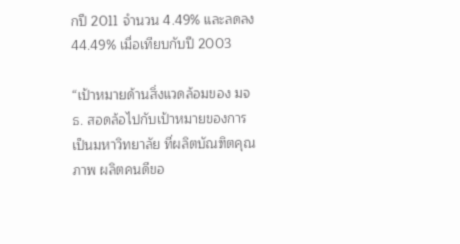กปี 2011 จำนวน 4.49% และลดลง 44.49% เมื่อเทียบกับปี 2003

“เป้าหมายด้านสิ่งแวดล้อมของ มจธ. สอดล้อไปกับเป้าหมายของการเป็นมหาวิทยาลัย ที่ผลิตบัณฑิตคุณภาพ ผลิตคนดีขอ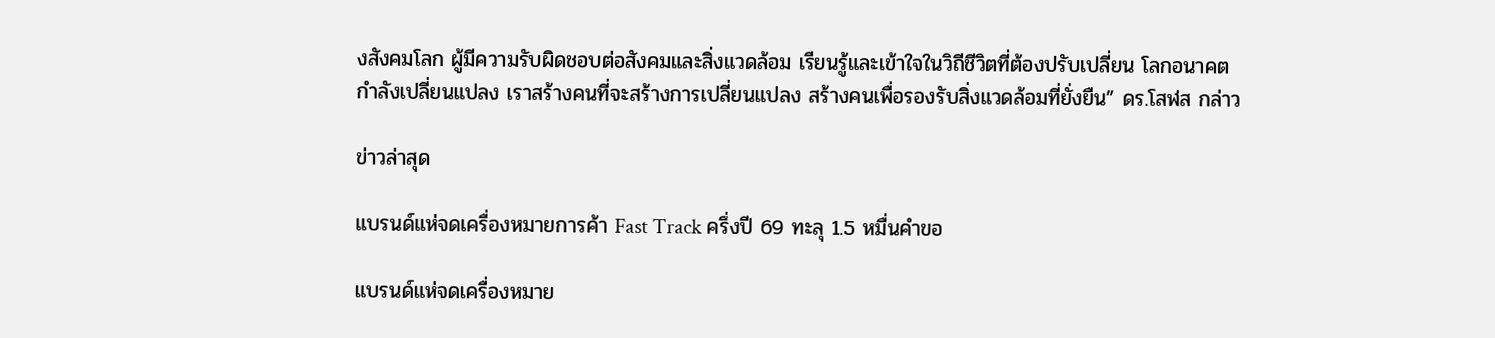งสังคมโลก ผู้มีความรับผิดชอบต่อสังคมและสิ่งแวดล้อม เรียนรู้และเข้าใจในวิถีชีวิตที่ต้องปรับเปลี่ยน โลกอนาคตกำลังเปลี่ยนแปลง เราสร้างคนที่จะสร้างการเปลี่ยนแปลง สร้างคนเพื่อรองรับสิ่งแวดล้อมที่ยั่งยืน” ดร.โสฬส กล่าว

ข่าวล่าสุด

แบรนด์แห่จดเครื่องหมายการค้า Fast Track ครึ่งปี 69 ทะลุ 1.5 หมื่นคำขอ

แบรนด์แห่จดเครื่องหมาย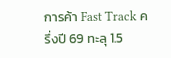การค้า Fast Track ครึ่งปี 69 ทะลุ 1.5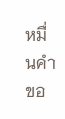หมื่นคำขอ